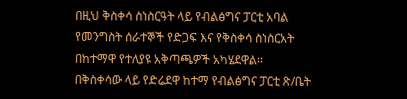በዚህ ቅስቀሳ ስነስርዓት ላይ የብልፅግና ፓርቲ አባል የመንግስት ሰራተኞች የድጋፍ እና የቅስቀሳ ስነስርአት በከተማዋ የተለያዩ አቅጣጫዎች አካሄደዋል፡፡
በቅስቀሳው ላይ የድሬደዋ ከተማ የብልፅግና ፓርቲ ጽ/ቤት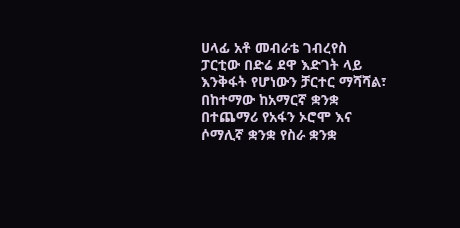ሀላፊ አቶ መብራቴ ገብረየስ ፓርቲው በድሬ ደዋ እድገት ላይ እንቅፋት የሆነውን ቻርተር ማሻሻል፣ በከተማው ከአማርኛ ቋንቋ በተጨማሪ የአፋን ኦሮሞ እና ሶማሊኛ ቋንቋ የስራ ቋንቋ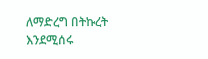ለማድረግ በትኩረት እንደሚሰሩ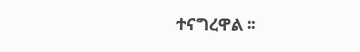ተናግረዋል ፡፡